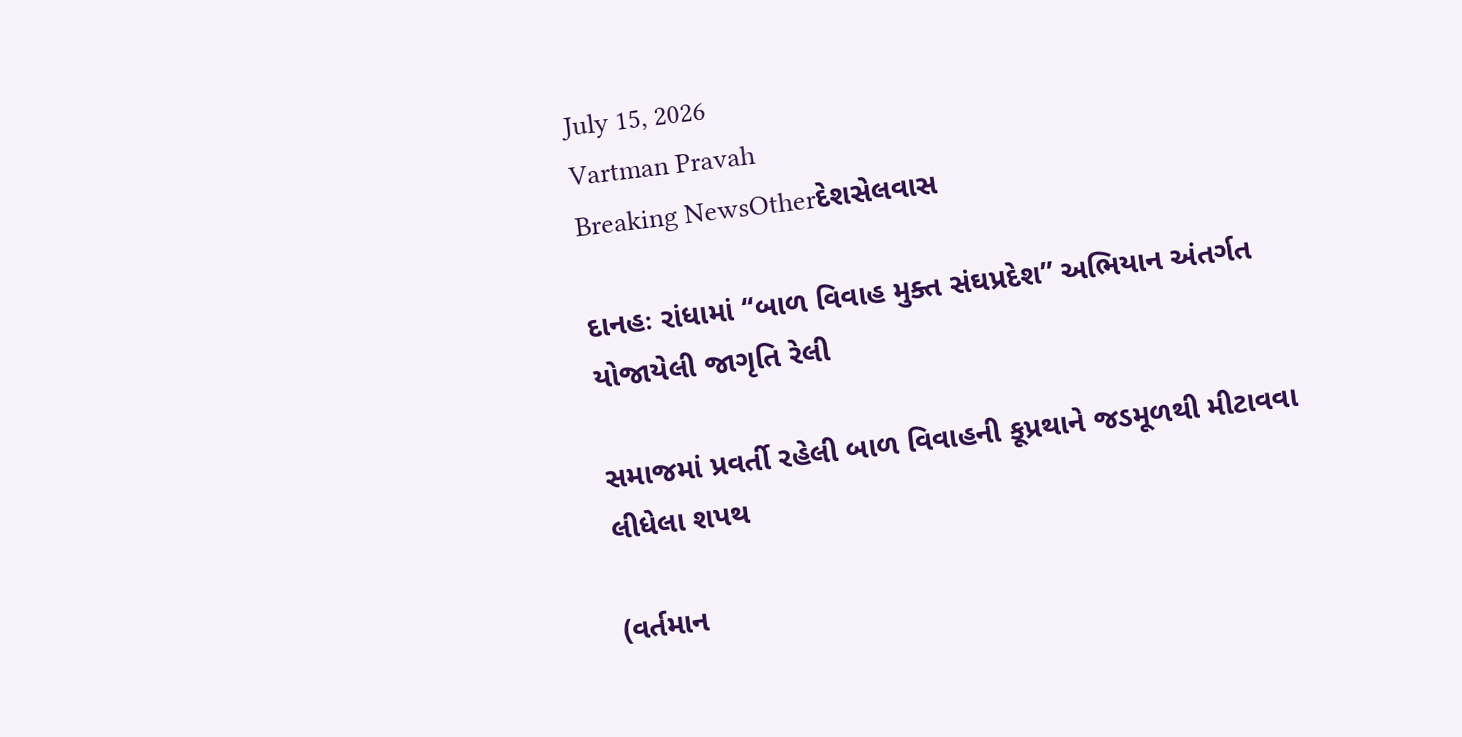July 15, 2026
Vartman Pravah
Breaking NewsOtherદેશસેલવાસ

દાનહઃ રાંધામાં ‘‘બાળ વિવાહ મુક્‍ત સંઘપ્રદેશ” અભિયાન અંતર્ગત યોજાયેલી જાગૃતિ રેલી

સમાજમાં પ્રવર્તી રહેલી બાળ વિવાહની કૂપ્રથાને જડમૂળથી મીટાવવા લીધેલા શપથ

(વર્તમાન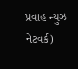પ્રવાહ ન્‍યુઝ નેટવર્ક)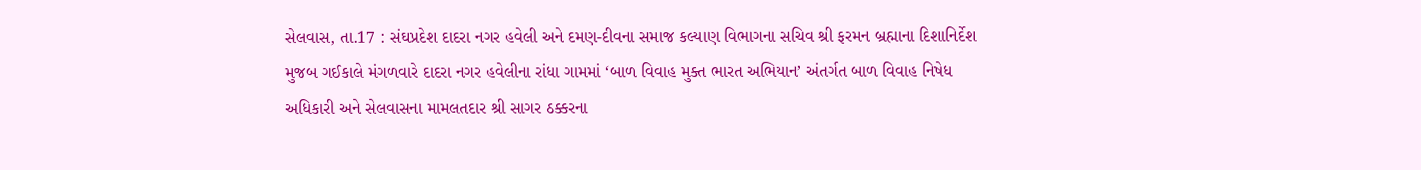સેલવાસ, તા.17 : સંઘપ્રદેશ દાદરા નગર હવેલી અને દમણ-દીવના સમાજ કલ્‍યાણ વિભાગના સચિવ શ્રી ફરમન બ્રહ્માના દિશાનિર્દેશ મુજબ ગઈકાલે મંગળવારે દાદરા નગર હવેલીના રાંધા ગામમાં ‘બાળ વિવાહ મુક્‍ત ભારત અભિયાન’ અંતર્ગત બાળ વિવાહ નિષેધ અધિકારી અને સેલવાસના મામલતદાર શ્રી સાગર ઠક્કરના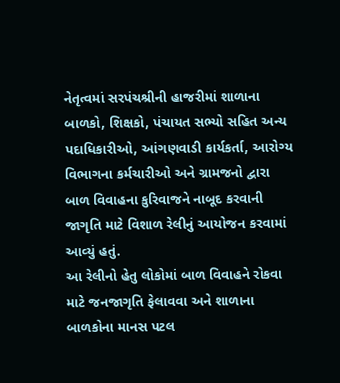નેતૃત્‍વમાં સરપંચશ્રીની હાજરીમાં શાળાના બાળકો, શિક્ષકો, પંચાયત સભ્‍યો સહિત અન્‍ય પદાધિકારીઓ, આંગણવાડી કાર્યકર્તા, આરોગ્‍ય વિભાગના કર્મચારીઓ અને ગ્રામજનો દ્વારા બાળ વિવાહના કુરિવાજને નાબૂદ કરવાની જાગૃતિ માટે વિશાળ રેલીનું આયોજન કરવામાં આવ્‍યું હતું.
આ રેલીનો હેતુ લોકોમાં બાળ વિવાહને રોકવા માટે જનજાગૃતિ ફેલાવવા અને શાળાના બાળકોના માનસ પટલ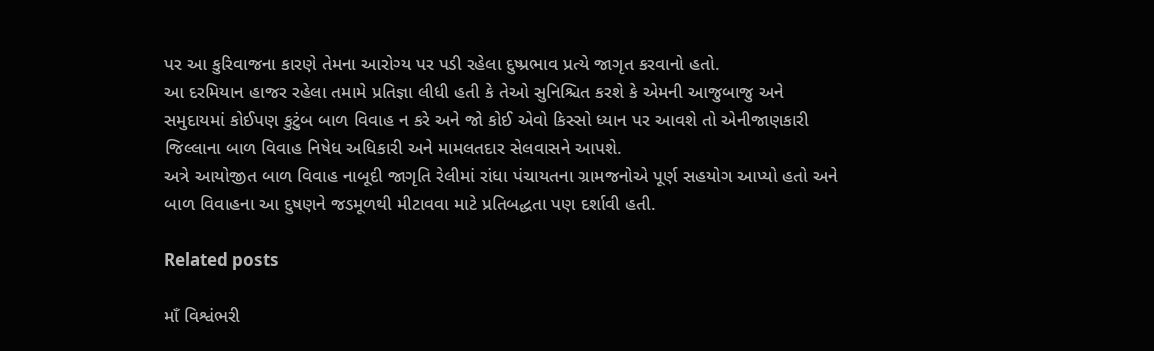પર આ કુરિવાજના કારણે તેમના આરોગ્‍ય પર પડી રહેલા દુષ્‍પ્રભાવ પ્રત્‍યે જાગૃત કરવાનો હતો.
આ દરમિયાન હાજર રહેલા તમામે પ્રતિજ્ઞા લીધી હતી કે તેઓ સુનિશ્ચિત કરશે કે એમની આજુબાજુ અને સમુદાયમાં કોઈપણ કુટુંબ બાળ વિવાહ ન કરે અને જો કોઈ એવો કિસ્‍સો ધ્‍યાન પર આવશે તો એનીજાણકારી જિલ્લાના બાળ વિવાહ નિષેધ અધિકારી અને મામલતદાર સેલવાસને આપશે.
અત્રે આયોજીત બાળ વિવાહ નાબૂદી જાગૃતિ રેલીમાં રાંધા પંચાયતના ગ્રામજનોએ પૂર્ણ સહયોગ આપ્‍યો હતો અને બાળ વિવાહના આ દુષણને જડમૂળથી મીટાવવા માટે પ્રતિબદ્ધતા પણ દર્શાવી હતી.

Related posts

માઁ વિશ્વંભરી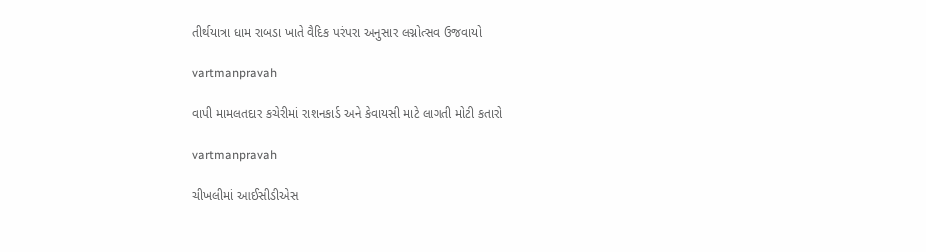તીર્થયાત્રા ધામ રાબડા ખાતે વૈદિક પરંપરા અનુસાર લગ્નોત્સવ ઉજવાયો

vartmanpravah

વાપી મામલતદાર કચેરીમાં રાશનકાર્ડ અને કેવાયસી માટે લાગતી મોટી કતારો

vartmanpravah

ચીખલીમાં આઈસીડીએસ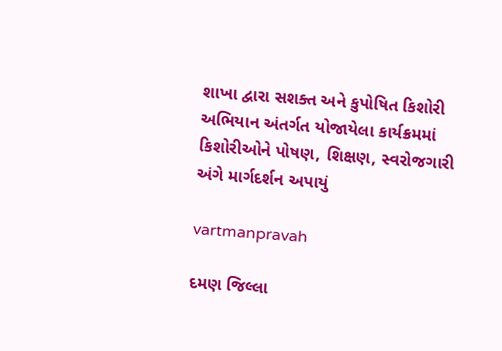શાખા દ્વારા સશક્‍ત અને કુપોષિત કિશોરી અભિયાન અંતર્ગત યોજાયેલા કાર્યક્રમમાં કિશોરીઓને પોષણ, શિક્ષણ, સ્‍વરોજગારી અંગે માર્ગદર્શન અપાયું

vartmanpravah

દમણ જિલ્લા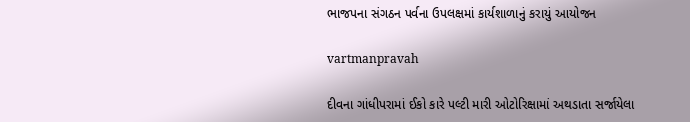ભાજપના સંગઠન પર્વના ઉપલક્ષમાં કાર્યશાળાનું કરાયું આયોજન

vartmanpravah

દીવના ગાંધીપરામાં ઈકો કારે પલ્‍ટી મારી ઓટોરિક્ષામાં અથડાતા સર્જાયેલા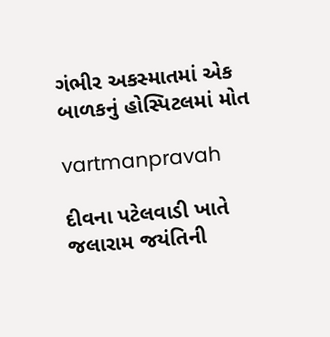ગંભીર અકસ્‍માતમાં એક બાળકનું હોસ્‍પિટલમાં મોત

vartmanpravah

દીવના પટેલવાડી ખાતે જલારામ જયંતિની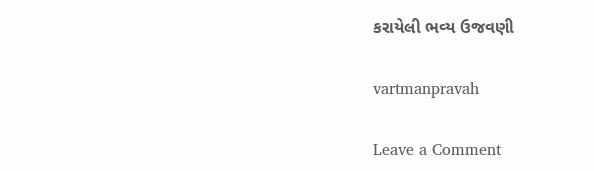કરાયેલી ભવ્‍ય ઉજવણી

vartmanpravah

Leave a Comment